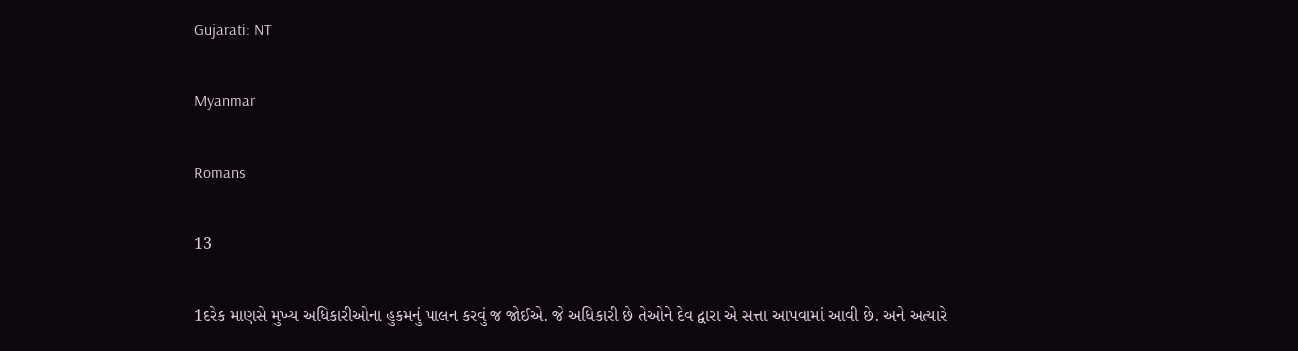Gujarati: NT

Myanmar

Romans

13

1દરેક માણસે મુખ્ય અધિકારીઓના હુકમનું પાલન કરવું જ જોઈએ. જે અધિકારી છે તેઓને દેવ દ્વારા એ સત્તા આપવામાં આવી છે. અને અત્યારે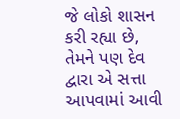જે લોકો શાસન કરી રહ્યા છે, તેમને પણ દેવ દ્વારા એ સત્તા આપવામાં આવી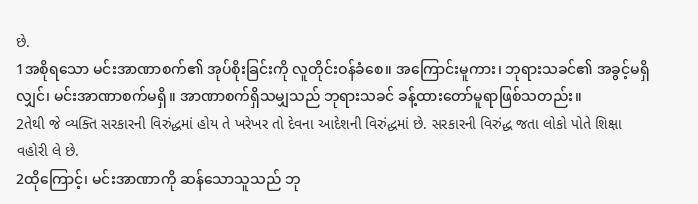છે.
1အစိုရသော မင်းအာဏာစက်၏ အုပ်စိုးခြင်းကို လူတိုင်းဝန်ခံစေ။ အကြောင်းမူကား၊ ဘုရားသခင်၏ အခွင့်မရှိလျှင်၊ မင်းအာဏာစက်မရှိ။ အာဏာစက်ရှိသမျှသည် ဘုရားသခင် ခန့်ထားတော်မူရာဖြစ်သတည်း။
2તેથી જે વ્યક્તિ સરકારની વિરુંદ્ધમાં હોય તે ખરેખર તો દેવના આદેશની વિરુંદ્ધમાં છે. સરકારની વિરુંદ્ધ જતા લોકો પોતે શિક્ષા વહોરી લે છે.
2ထိုကြောင့်၊ မင်းအာဏာကို ဆန်သောသူသည် ဘု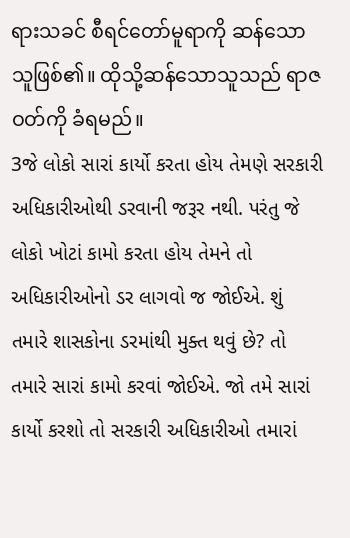ရားသခင် စီရင်တော်မူရာကို ဆန်သောသူဖြစ်၏။ ထိုသို့ဆန်သောသူသည် ရာဇဝတ်ကို ခံရမည်။
3જે લોકો સારાં કાર્યો કરતા હોય તેમણે સરકારી અધિકારીઓથી ડરવાની જરૂર નથી. પરંતુ જે લોકો ખોટાં કામો કરતા હોય તેમને તો અધિકારીઓનો ડર લાગવો જ જોઈએ. શું તમારે શાસકોના ડરમાંથી મુક્ત થવું છે? તો તમારે સારાં કામો કરવાં જોઈએ. જો તમે સારાં કાર્યો કરશો તો સરકારી અધિકારીઓ તમારાં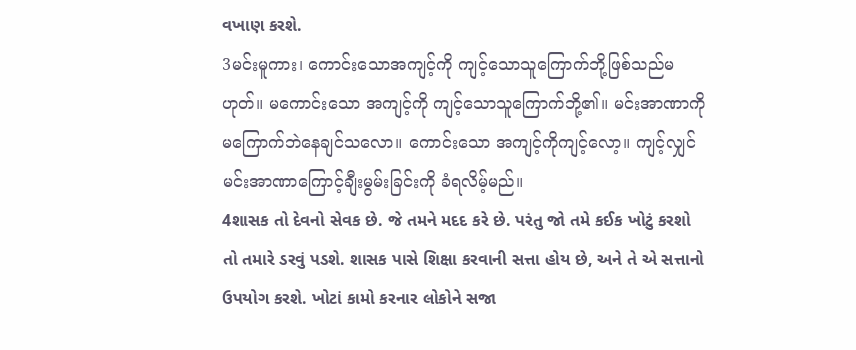વખાણ કરશે.
3မင်းမူကား၊ ကောင်းသောအကျင့်ကို ကျင့်သောသူကြောက်ဘို့ဖြစ်သည်မဟုတ်။ မကောင်းသော အကျင့်ကို ကျင့်သောသူကြောက်ဘို့၏။ မင်းအာဏာကို မကြောက်ဘဲနေချင်သလော။ ကောင်းသော အကျင့်ကိုကျင့်လော့။ ကျင့်လျှင်မင်းအာဏာကြောင့်ချီးမွမ်းခြင်းကို ခံရလိမ့်မည်။
4શાસક તો દેવનો સેવક છે. જે તમને મદદ કરે છે. પરંતુ જો તમે કઈક ખોટું કરશો તો તમારે ડરવું પડશે. શાસક પાસે શિક્ષા કરવાની સત્તા હોય છે, અને તે એ સત્તાનો ઉપયોગ કરશે. ખોટાં કામો કરનાર લોકોને સજા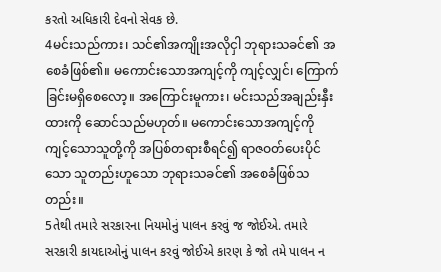કરતો અધિકારી દેવનો સેવક છે.
4မင်းသည်ကား၊ သင်၏အကျိုးအလိုငှါ ဘုရားသခင်၏ အစေခံဖြစ်၏။ မကောင်းသောအကျင့်ကို ကျင့်လျှင်၊ ကြောက်ခြင်းမရှိစေလော့။ အကြောင်းမူကား၊ မင်းသည်အချည်းနှီးထားကို ဆောင်သည်မဟုတ်။ မကောင်းသောအကျင့်ကို ကျင့်သောသူတို့ကို အပြစ်တရားစီရင်၍ ရာဇဝတ်ပေးပိုင်သော သူတည်းဟူသော ဘုရားသခင်၏ အစေခံဖြစ်သတည်း။
5તેથી તમારે સરકારના નિયમોનું પાલન કરવું જ જોઈએ. તમારે સરકારી કાયદાઓનું પાલન કરવું જોઈએ કારણ કે જો તમે પાલન ન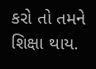કરો તો તમને શિક્ષા થાય.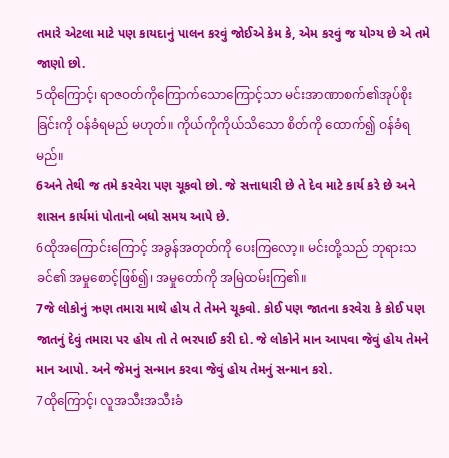તમારે એટલા માટે પણ કાયદાનું પાલન કરવું જોઈએ કેમ કે, એમ કરવું જ યોગ્ય છે એ તમે જાણો છો.
5ထိုကြောင့်၊ ရာဇဝတ်ကိုကြောက်သောကြောင့်သာ မင်းအာဏာစက်၏အုပ်စိုးခြင်းကို ဝန်ခံရမည် မဟုတ်။ ကိုယ်ကိုကိုယ်သိသော စိတ်ကို ထောက်၍ ဝန်ခံရမည်။
6અને તેથી જ તમે કરવેરા પણ ચૂકવો છો. જે સત્તાધારી છે તે દેવ માટે કાર્ય કરે છે અને શાસન કાર્યમાં પોતાનો બધો સમય આપે છે.
6ထိုအကြောင်းကြောင့် အခွန်အတုတ်ကို ပေးကြလော့။ မင်းတို့သည် ဘုရားသခင်၏ အမှုစောင့်ဖြစ်၍၊ အမှုတော်ကို အမြဲထမ်းကြ၏။
7જે લોકોનું ઋણ તમારા માથે હોય તે તેમને ચૂકવો. કોઈ પણ જાતના કરવેરા કે કોઈ પણ જાતનું દેવું તમારા પર હોય તો તે ભરપાઈ કરી દો. જે લોકોને માન આપવા જેવું હોય તેમને માન આપો. અને જેમનું સન્માન કરવા જેવું હોય તેમનું સન્માન કરો.
7ထိုကြောင့်၊ လူအသီးအသီးခံ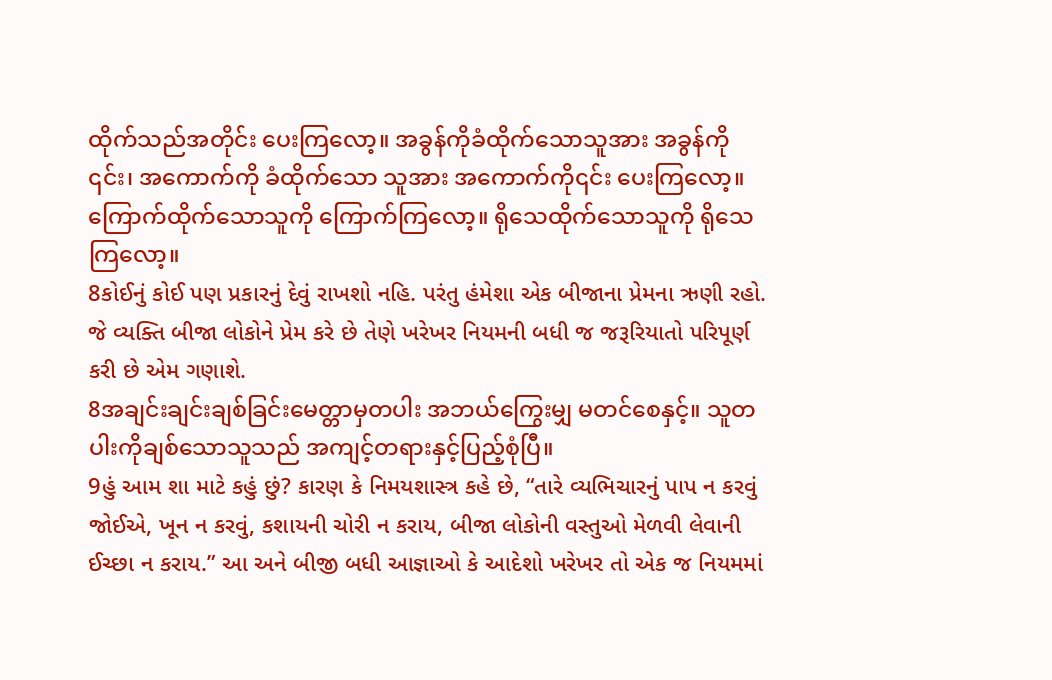ထိုက်သည်အတိုင်း ပေးကြလော့။ အခွန်ကိုခံထိုက်သောသူအား အခွန်ကို ၎င်း၊ အကောက်ကို ခံထိုက်သော သူအား အကောက်ကို၎င်း ပေးကြလော့။ ကြောက်ထိုက်သောသူကို ကြောက်ကြလော့။ ရိုသေထိုက်သောသူကို ရိုသေကြလော့။
8કોઈનું કોઈ પણ પ્રકારનું દેવું રાખશો નહિ. પરંતુ હંમેશા એક બીજાના પ્રેમના ઋણી રહો. જે વ્યક્તિ બીજા લોકોને પ્રેમ કરે છે તેણે ખરેખર નિયમની બધી જ જરૂરિયાતો પરિપૂર્ણ કરી છે એમ ગણાશે.
8အချင်းချင်းချစ်ခြင်းမေတ္တာမှတပါး အဘယ်ကြွေးမျှ မတင်စေနှင့်။ သူတပါးကိုချစ်သောသူသည် အကျင့်တရားနှင့်ပြည့်စုံပြီ။
9હું આમ શા માટે કહું છું? કારણ કે નિમયશાસ્ત્ર કહે છે, “તારે વ્યભિચારનું પાપ ન કરવું જોઈએ, ખૂન ન કરવું, કશાયની ચોરી ન કરાય, બીજા લોકોની વસ્તુઓ મેળવી લેવાની ઈચ્છા ન કરાય.” આ અને બીજી બધી આજ્ઞાઓ કે આદેશો ખરેખર તો એક જ નિયમમાં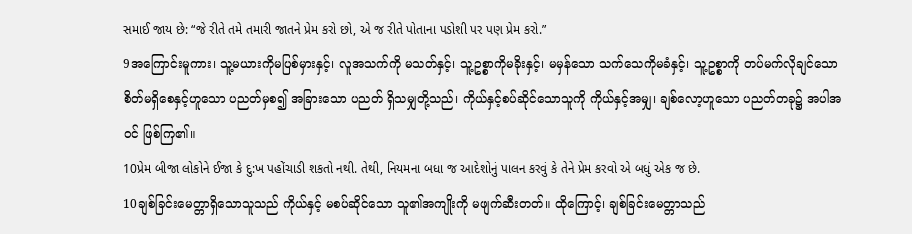સમાઈ જાય છે: “જે રીતે તમે તમારી જાતને પ્રેમ કરો છો, એ જ રીતે પોતાના પડોશી પર પણ પ્રેમ કરો.”
9အကြောင်းမူကား၊ သူ့မယားကိုမပြစ်မှားနှင့်၊ လူအသက်ကို မသတ်နှင့်၊ သူ့ဥစ္စာကိုမခိုးနှင့်၊ မမှန်သော သက်သေကိုမခံနှင့်၊ သူ့ဥစ္စာကို တပ်မက်လိုချင်သောစိတ်မရှိစေနှင့်ဟူသော ပညတ်မှစ၍ အခြားသော ပညတ် ရှိသမျှတို့သည်၊ ကိုယ်နှင့်စပ်ဆိုင်သောသူကို ကိုယ်နှင့်အမျှ၊ ချစ်လော့ဟူသော ပညတ်တခု၌ အပါအဝင် ဖြစ်ကြ၏။
10પ્રેમ બીજા લોકોને ઈજા કે દુ:ખ પહોંચાડી શકતો નથી. તેથી, નિયમના બધા જ આદેશોનું પાલન કરવું કે તેને પ્રેમ કરવો એ બધું એક જ છે.
10ချစ်ခြင်းမေတ္တာရှိသောသူသည် ကိုယ်နှင့် မစပ်ဆိုင်သော သူ၏အကျိုးကို မဖျက်ဆီးတတ်။ ထိုကြောင့်၊ ချစ်ခြင်းမေတ္တာသည်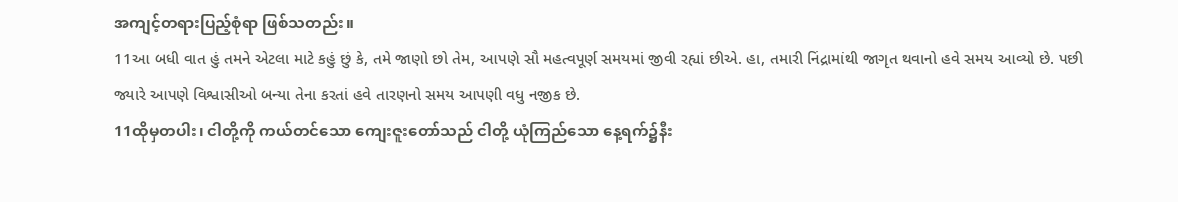အကျင့်တရားပြည့်စုံရာ ဖြစ်သတည်း။
11આ બધી વાત હું તમને એટલા માટે કહું છું કે, તમે જાણો છો તેમ, આપણે સૌ મહત્વપૂર્ણ સમયમાં જીવી રહ્યાં છીએ. હા, તમારી નિંદ્રામાંથી જાગૃત થવાનો હવે સમય આવ્યો છે. પછી જ્યારે આપણે વિશ્વાસીઓ બન્યા તેના કરતાં હવે તારણનો સમય આપણી વધુ નજીક છે.
11ထိုမှတပါး၊ ငါတို့ကို ကယ်တင်သော ကျေးဇူးတော်သည် ငါတို့ ယုံကြည်သော နေ့ရက်၌နီး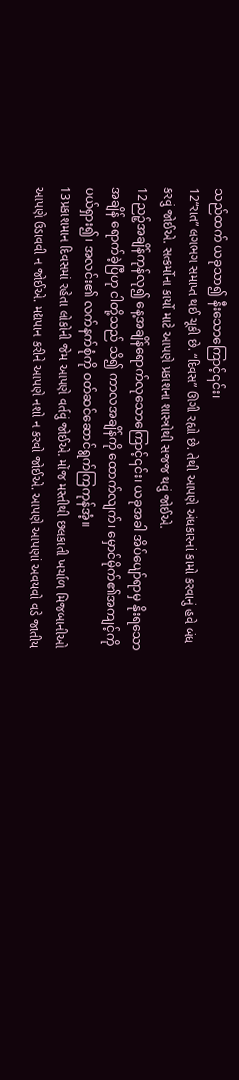သည်ထက် ယခုသာ၍ နီးသောကြောင့်၎င်း၊
12“રાત” લગભગ સમાપ્ત થઈ ચૂકી છે. “દિવસ” ઊગી રહ્યો છે. તેથી આપણે અંધકારનાં કામો કરવાનું હવે બંધ કરવું જોઈએ. સત્કર્મોના કાર્યો માટે આપણે પ્રકાશના શાસ્ત્રોથી સજજ થવું જોઈએ.
12ညဉ့်အချိန်ကုန်လု၍ နေ့အချိန်ရောက်လုသောကြောင့်၎င်း၊ ယခုအခါ အိပ်ပျော်ရာမှ နိုးရသော အချိန် ရောက်ခဲ့ပြီဟု ငါတို့သည် သိ၍ ကာလအချိန်ကို ထောက်လျက်၊ မှောင်မိုက်၏အကျင့်ကို ပယ်ရှား၍၊ အလင်း၏ လက်နက်စုံကို ဝတ်ဆင်ဆောင်ရွက်ကြကုန်အံ့။
13પ્રકાશમાન દિવસમાં રહેતા લોકોની જેમ આપણે વર્તવું જોઈએ. મોંજ મસ્તીથી છલકાતી ખર્ચાળ મિજબાનીઓ આપણે ઉડાવવી ન જોઈએ. મદ્યપાન કરીને આપણે નશો ન કરવો જોઈએ. આપણે આપણાં અવયવો વડે જાતીય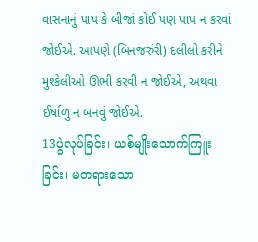વાસનાનું પાપ કે બીજાં કોઈ પણ પાપ ન કરવાં જોઈએ. આપણે (બિનજરુંરી) દલીલો કરીને મુશ્કેલીઓ ઊભી કરવી ન જોઈએ, અથવા ઈર્ષાળુ ન બનવું જોઈએ.
13ပွဲလုပ်ခြင်း၊ ယစ်မျိုးသောက်ကြူးခြင်း၊ မတရားသော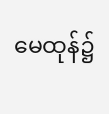မေထုန်၌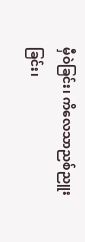မှီဝဲခြင်း၊ ကိလေသာညစ်ညူးခြင်း၊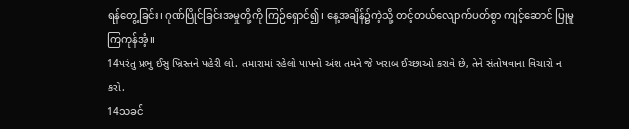ရန်တွေ့ခြင်း၊ ဂုဏ်ပြိုင်ခြင်းအမှုတို့ကို ကြဉ်ရှောင်၍၊ နေ့အချိန်၌ကဲ့သို့ တင့်တယ်လျောက်ပတ်စွာ ကျင့်ဆောင် ပြုမူကြကုန်အံ့။
14પરંતુ પ્રભુ ઈસુ ખ્રિસ્તને પહેરી લો. તમારામાં રહેલો પાપનો અંશ તમને જે ખરાબ ઈચ્છાઓ કરાવે છે, તેને સંતોષવાના વિચારો ન કરો.
14သခင်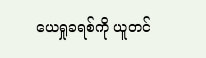ယေရှုခရစ်ကို ယူတင်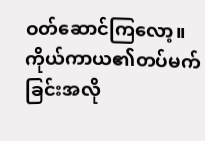ဝတ်ဆောင်ကြလော့။ ကိုယ်ကာယ၏တပ်မက်ခြင်းအလို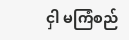ငှါ မကြံစည်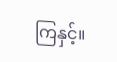ကြနှင့်။